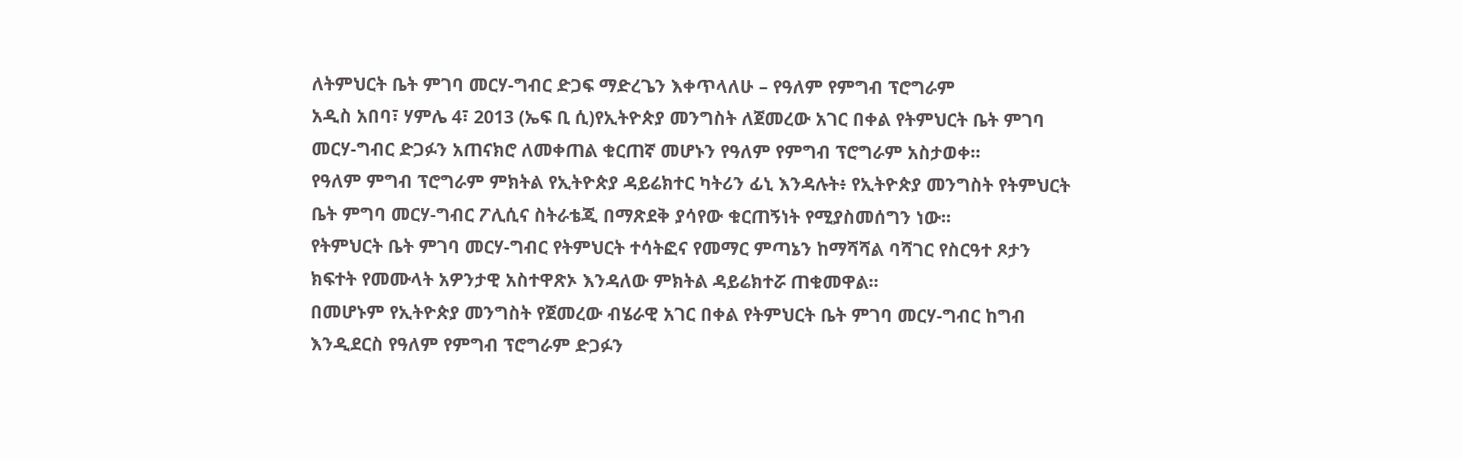ለትምህርት ቤት ምገባ መርሃ-ግብር ድጋፍ ማድረጌን እቀጥላለሁ – የዓለም የምግብ ፕሮግራም
አዲስ አበባ፣ ሃምሌ 4፣ 2013 (ኤፍ ቢ ሲ)የኢትዮጵያ መንግስት ለጀመረው አገር በቀል የትምህርት ቤት ምገባ መርሃ-ግብር ድጋፉን አጠናክሮ ለመቀጠል ቁርጠኛ መሆኑን የዓለም የምግብ ፕሮግራም አስታወቀ።
የዓለም ምግብ ፕሮግራም ምክትል የኢትዮጵያ ዳይሬክተር ካትሪን ፊኒ እንዳሉት፥ የኢትዮጵያ መንግስት የትምህርት ቤት ምግባ መርሃ-ግብር ፖሊሲና ስትራቴጂ በማጽደቅ ያሳየው ቁርጠኝነት የሚያስመሰግን ነው፡፡
የትምህርት ቤት ምገባ መርሃ-ግብር የትምህርት ተሳትፎና የመማር ምጣኔን ከማሻሻል ባሻገር የስርዓተ ጾታን ክፍተት የመሙላት አዎንታዊ አስተዋጽኦ እንዳለው ምክትል ዳይሬክተሯ ጠቁመዋል፡፡
በመሆኑም የኢትዮጵያ መንግስት የጀመረው ብሄራዊ አገር በቀል የትምህርት ቤት ምገባ መርሃ-ግብር ከግብ እንዲደርስ የዓለም የምግብ ፕሮግራም ድጋፉን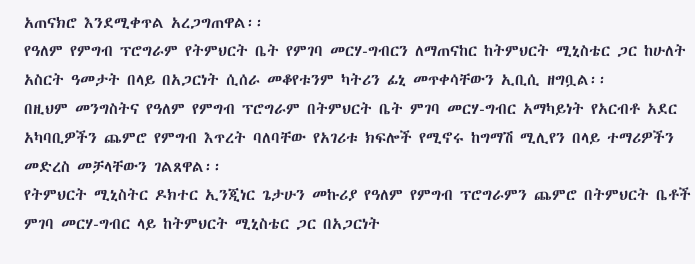አጠናክሮ እንደሚቀጥል አረጋግጠዋል፡፡
የዓለም የምግብ ፕሮግራም የትምህርት ቤት የምገባ መርሃ-ግብርን ለማጠናከር ከትምህርት ሚኒስቴር ጋር ከሁለት አስርት ዓመታት በላይ በአጋርነት ሲሰራ መቆየቱንም ካትሪን ፊኒ መጥቀሳቸውን ኢቢሲ ዘግቧል፡፡
በዚህም መንግስትና የዓለም የምግብ ፕሮግራም በትምህርት ቤት ምገባ መርሃ-ግብር አማካይነት የአርብቶ አደር አካባቢዎችን ጨምሮ የምግብ እጥረት ባለባቸው የአገሪቱ ክፍሎች የሚኖሩ ከግማሽ ሚሊየን በላይ ተማሪዎችን መድረስ መቻላቸውን ገልጸዋል፡፡
የትምህርት ሚኒስትር ዶክተር ኢንጂነር ጌታሁን መኩሪያ የዓለም የምግብ ፕሮግራምን ጨምሮ በትምህርት ቤቶች ምገባ መርሃ-ግብር ላይ ከትምህርት ሚኒስቴር ጋር በአጋርነት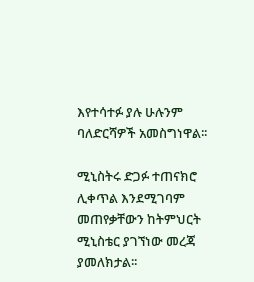እየተሳተፉ ያሉ ሁሉንም ባለድርሻዎች አመስግነዋል፡፡

ሚኒስትሩ ድጋፉ ተጠናክሮ ሊቀጥል እንደሚገባም መጠየቃቸውን ከትምህርት ሚኒስቴር ያገኘነው መረጃ ያመለክታል፡፡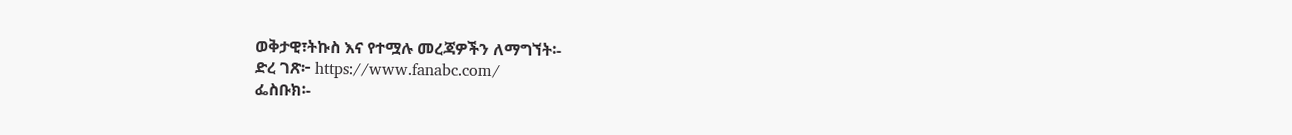ወቅታዊ፣ትኩስ እና የተሟሉ መረጃዎችን ለማግኘት፡-
ድረ ገጽ፦ https://www.fanabc.com/
ፌስቡክ፡-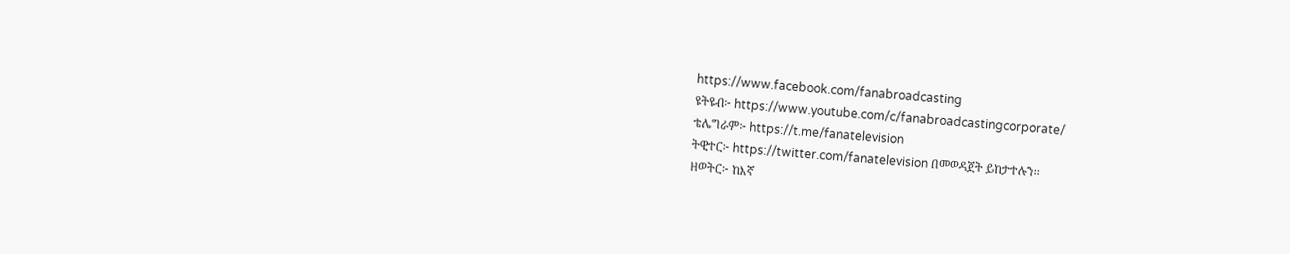https://www.facebook.com/fanabroadcasting
ዩትዩብ፦ https://www.youtube.com/c/fanabroadcastingcorporate/
ቴሌግራም፦ https://t.me/fanatelevision
ትዊተር፦ https://twitter.com/fanatelevision በመወዳጀት ይከታተሉን፡፡
ዘወትር፦ ከእኛ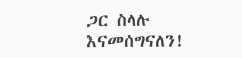ጋር ስላሉ እናመሰግናለን!